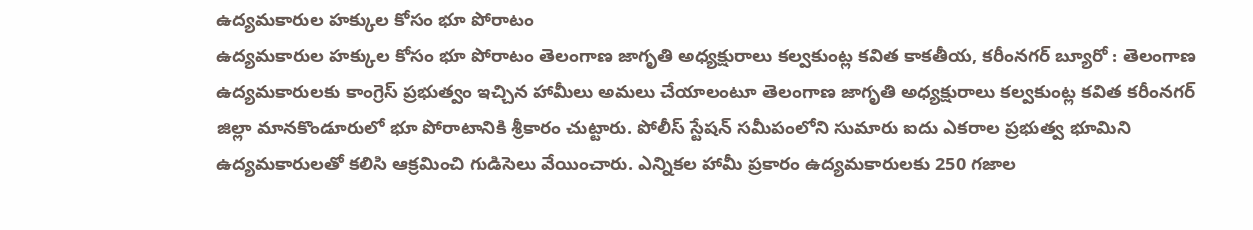ఉద్యమకారుల హక్కుల కోసం భూ పోరాటం
ఉద్యమకారుల హక్కుల కోసం భూ పోరాటం తెలంగాణ జాగృతి అధ్యక్షురాలు కల్వకుంట్ల కవిత కాకతీయ, కరీంనగర్ బ్యూరో : తెలంగాణ ఉద్యమకారులకు కాంగ్రెస్ ప్రభుత్వం ఇచ్చిన హామీలు అమలు చేయాలంటూ తెలంగాణ జాగృతి అధ్యక్షురాలు కల్వకుంట్ల కవిత కరీంనగర్ జిల్లా మానకొండూరులో భూ పోరాటానికి శ్రీకారం చుట్టారు. పోలీస్ స్టేషన్ సమీపంలోని సుమారు ఐదు ఎకరాల ప్రభుత్వ భూమిని ఉద్యమకారులతో కలిసి ఆక్రమించి గుడిసెలు వేయించారు. ఎన్నికల హామీ ప్రకారం ఉద్యమకారులకు 250 గజాల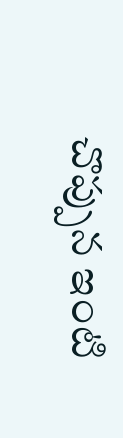చొప్పున ఇంటి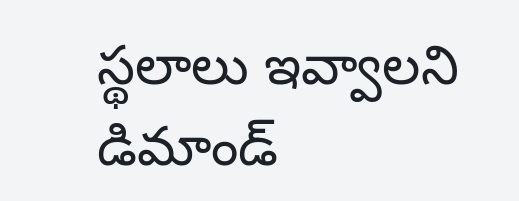స్థలాలు ఇవ్వాలని డిమాండ్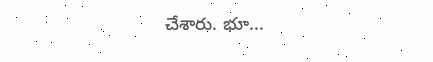చేశారు. భూ...